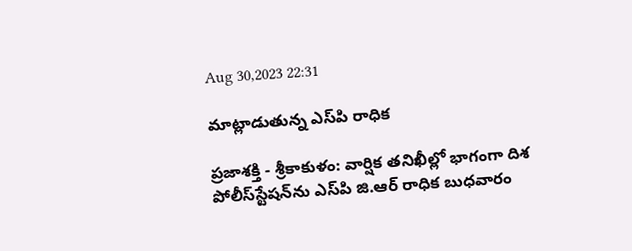Aug 30,2023 22:31

మాట్లాడుతున్న ఎస్‌పి రాధిక

ప్రజాశక్తి - శ్రీకాకుళం: వార్షిక తనిఖీల్లో భాగంగా దిశ పోలీస్‌స్టేషన్‌ను ఎస్‌పి జి.ఆర్‌ రాధిక బుధవారం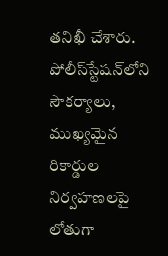తనిఖీ చేశారు. పోలీస్‌స్టేషన్‌లోని సౌకర్యాలు, ముఖ్యమైన రికార్డుల నిర్వహణలపై లోతుగా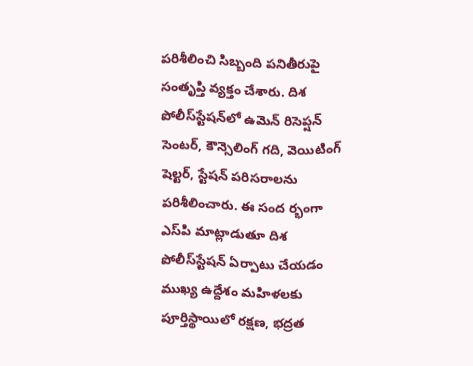పరిశీలించి సిబ్బంది పనితీరుపై సంతృప్తి వ్యక్తం చేశారు. దిశ పోలీస్‌స్టేషన్‌లో ఉమెన్‌ రిసెప్షన్‌ సెంటర్‌, కౌన్సెలింగ్‌ గది, వెయిటింగ్‌ షెల్టర్‌, స్టేషన్‌ పరిసరాలను పరిశీలించారు. ఈ సంద ర్భంగా ఎస్‌పి మాట్లాడుతూ దిశ పోలీస్‌స్టేషన్‌ ఏర్పాటు చేయడం ముఖ్య ఉద్దేశం మహిళలకు పూర్తిస్థాయిలో రక్షణ, భద్రత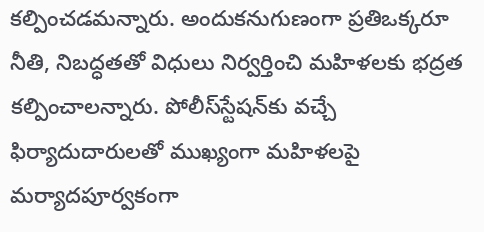కల్పించడమన్నారు. అందుకనుగుణంగా ప్రతిఒక్కరూ నీతి, నిబద్ధతతో విధులు నిర్వర్తించి మహిళలకు భద్రత కల్పించాలన్నారు. పోలీస్‌స్టేషన్‌కు వచ్చే ఫిర్యాదుదారులతో ముఖ్యంగా మహిళలపై మర్యాదపూర్వకంగా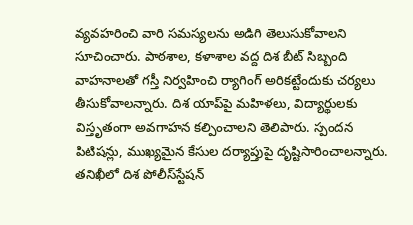వ్యవహరించి వారి సమస్యలను అడిగి తెలుసుకోవాలని సూచించారు. పాఠశాల, కళాశాల వద్ద దిశ బీట్‌ సిబ్బంది వాహనాలతో గస్తీ నిర్వహించి ర్యాగింగ్‌ అరికట్టేందుకు చర్యలు తీసుకోవాలన్నారు. దిశ యాప్‌పై మహిళలు, విద్యార్థులకు విస్తృతంగా అవగాహన కల్పించాలని తెలిపారు. స్పందన పిటిషన్లు, ముఖ్యమైన కేసుల దర్యాప్తుపై దృష్టిసారించాలన్నారు. తనిఖీలో దిశ పోలీస్‌స్టేషన్‌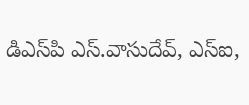డిఎస్‌పి ఎస్‌.వాసుదేవ్‌, ఎస్‌ఐ,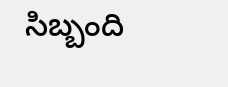సిబ్బంది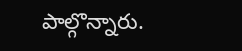పాల్గొన్నారు.